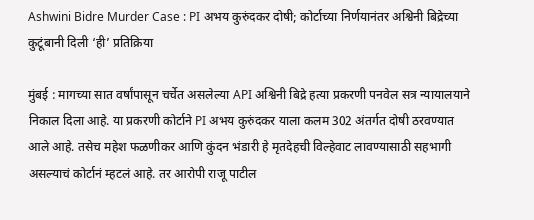Ashwini Bidre Murder Case : PI अभय कुरुंदकर दोषी; कोर्टाच्या निर्णयानंतर अश्विनी बिद्रेच्या कुटूंबानी दिली ‘ही’ प्रतिक्रिया

मुंबई : मागच्या सात वर्षांपासून चर्चेत असलेल्या API अश्विनी बिद्रे हत्या प्रकरणी पनवेल सत्र न्यायालयाने निकाल दिला आहे. या प्रकरणी कोर्टाने PI अभय कुरुंदकर याला कलम 302 अंतर्गत दोषी ठरवण्यात आले आहे. तसेच महेश फळणीकर आणि कुंदन भंडारी हे मृतदेहची विल्हेवाट लावण्यासाठी सहभागी असल्याचं कोर्टानं म्हटलं आहे. तर आरोपी राजू पाटील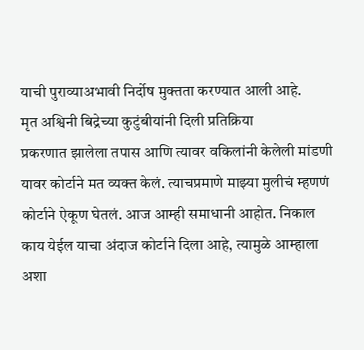याची पुराव्याअभावी निर्दोष मुक्तता करण्यात आली आहे.
मृत अश्विनी बिद्रेच्या कुटुंबीयांनी दिली प्रतिक्रिया
प्रकरणात झालेला तपास आणि त्यावर वकिलांनी केलेली मांडणी यावर कोर्टाने मत व्यक्त केलं. त्याचप्रमाणे माझ्या मुलीचं म्हणणं कोर्टाने ऐकूण घेतलं. आज आम्ही समाधानी आहोत. निकाल काय येईल याचा अंदाज कोर्टाने दिला आहे, त्यामुळे आम्हाला अशा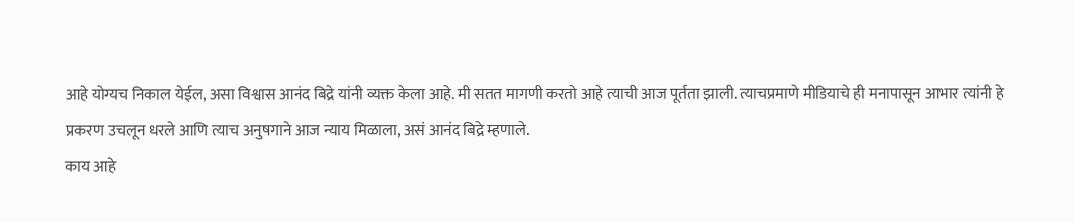आहे योग्यच निकाल येईल, असा विश्वास आनंद बिद्रे यांनी व्यक्त केला आहे. मी सतत मागणी करतो आहे त्याची आज पूर्तता झाली. त्याचप्रमाणे मीडियाचे ही मनापासून आभार त्यांनी हे प्रकरण उचलून धरले आणि त्याच अनुषगाने आज न्याय मिळाला, असं आनंद बिद्रे म्हणाले.
काय आहे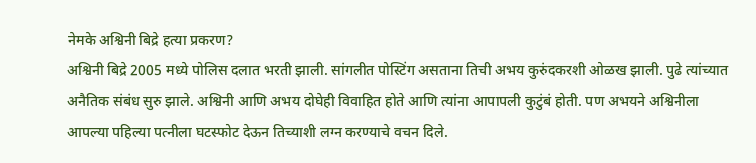नेमके अश्विनी बिद्रे हत्या प्रकरण?
अश्विनी बिद्रे 2005 मध्ये पोलिस दलात भरती झाली. सांगलीत पोस्टिंग असताना तिची अभय कुरुंदकरशी ओळख झाली. पुढे त्यांच्यात अनैतिक संबंध सुरु झाले. अश्विनी आणि अभय दोघेही विवाहित होते आणि त्यांना आपापली कुटुंबं होती. पण अभयने अश्विनीला आपल्या पहिल्या पत्नीला घटस्फोट देऊन तिच्याशी लग्न करण्याचे वचन दिले.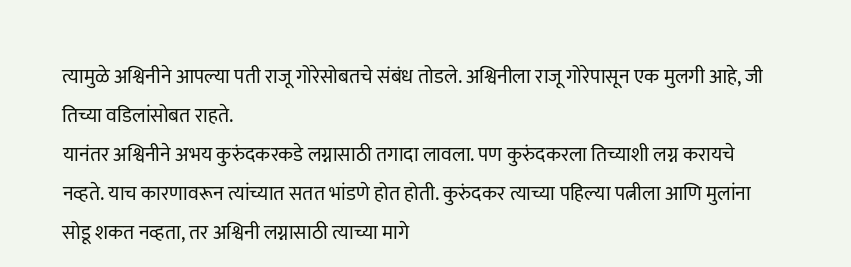त्यामुळे अश्विनीने आपल्या पती राजू गोरेसोबतचे संबंध तोडले. अश्विनीला राजू गोरेपासून एक मुलगी आहे, जी तिच्या वडिलांसोबत राहते.
यानंतर अश्विनीने अभय कुरुंदकरकडे लग्नासाठी तगादा लावला. पण कुरुंदकरला तिच्याशी लग्न करायचे नव्हते. याच कारणावरून त्यांच्यात सतत भांडणे होत होती. कुरुंदकर त्याच्या पहिल्या पत्नीला आणि मुलांना सोडू शकत नव्हता, तर अश्विनी लग्नासाठी त्याच्या मागे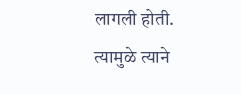लागली होती. त्यामुळे त्याने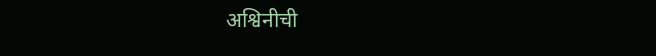अश्विनीची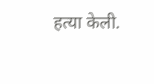हत्या केली.